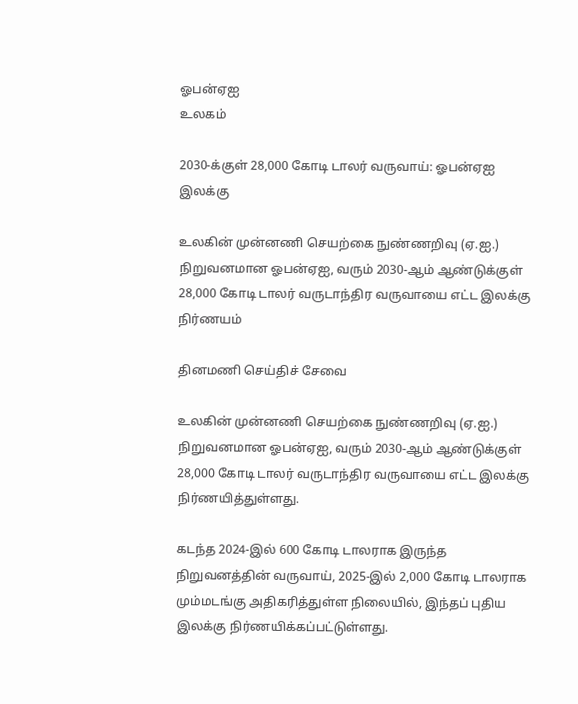ஓபன்ஏஐ
உலகம்

2030-க்குள் 28,000 கோடி டாலர் வருவாய்: ஓபன்ஏஐ இலக்கு

உலகின் முன்னணி செயற்கை நுண்ணறிவு (ஏ.ஐ.) நிறுவனமான ஓபன்ஏஐ, வரும் 2030-ஆம் ஆண்டுக்குள் 28,000 கோடி டாலர் வருடாந்திர வருவாயை எட்ட இலக்கு நிர்ணயம்

தினமணி செய்திச் சேவை

உலகின் முன்னணி செயற்கை நுண்ணறிவு (ஏ.ஐ.) நிறுவனமான ஓபன்ஏஐ, வரும் 2030-ஆம் ஆண்டுக்குள் 28,000 கோடி டாலர் வருடாந்திர வருவாயை எட்ட இலக்கு நிர்ணயித்துள்ளது.

கடந்த 2024-இல் 600 கோடி டாலராக இருந்த நிறுவனத்தின் வருவாய், 2025-இல் 2,000 கோடி டாலராக மும்மடங்கு அதிகரித்துள்ள நிலையில், இந்தப் புதிய இலக்கு நிர்ணயிக்கப்பட்டுள்ளது.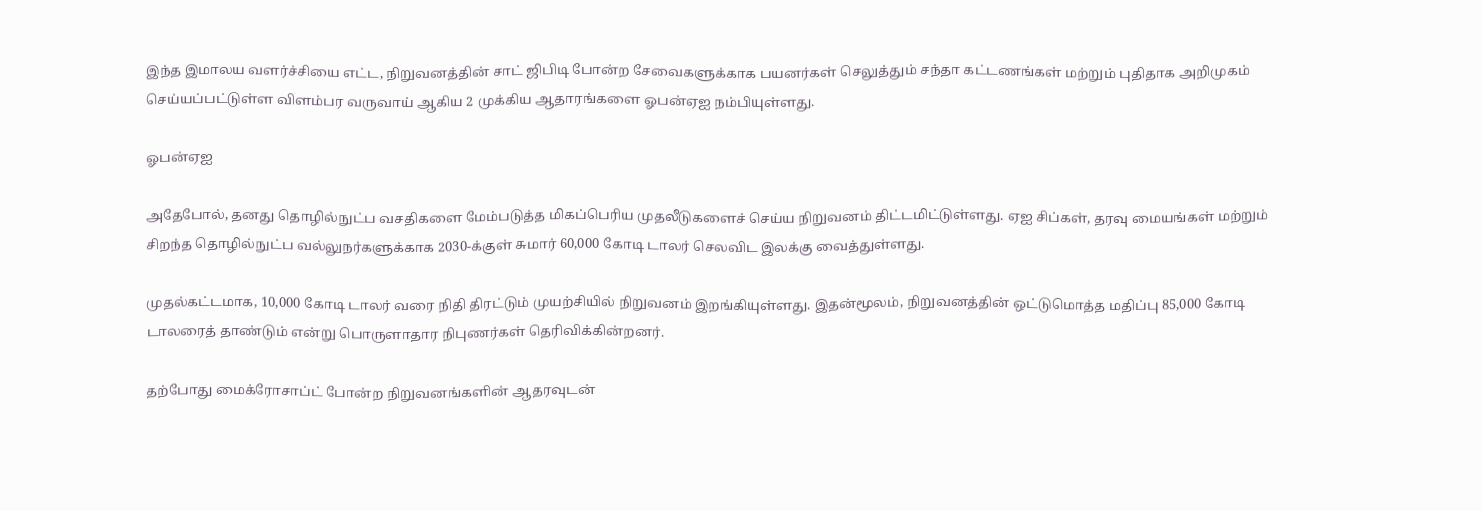இந்த இமாலய வளர்ச்சியை எட்ட, நிறுவனத்தின் சாட் ஜிபிடி போன்ற சேவைகளுக்காக பயனர்கள் செலுத்தும் சந்தா கட்டணங்கள் மற்றும் புதிதாக அறிமுகம் செய்யப்பட்டுள்ள விளம்பர வருவாய் ஆகிய 2 முக்கிய ஆதாரங்களை ஓபன்ஏஐ நம்பியுள்ளது.

ஓபன்ஏஐ

அதேபோல், தனது தொழில்நுட்ப வசதிகளை மேம்படுத்த மிகப்பெரிய முதலீடுகளைச் செய்ய நிறுவனம் திட்டமிட்டுள்ளது. ஏஐ சிப்கள், தரவு மையங்கள் மற்றும் சிறந்த தொழில்நுட்ப வல்லுநர்களுக்காக 2030-க்குள் சுமார் 60,000 கோடி டாலர் செலவிட இலக்கு வைத்துள்ளது.

முதல்கட்டமாக, 10,000 கோடி டாலர் வரை நிதி திரட்டும் முயற்சியில் நிறுவனம் இறங்கியுள்ளது. இதன்மூலம், நிறுவனத்தின் ஒட்டுமொத்த மதிப்பு 85,000 கோடி டாலரைத் தாண்டும் என்று பொருளாதார நிபுணர்கள் தெரிவிக்கின்றனர்.

தற்போது மைக்ரோசாப்ட் போன்ற நிறுவனங்களின் ஆதரவுடன்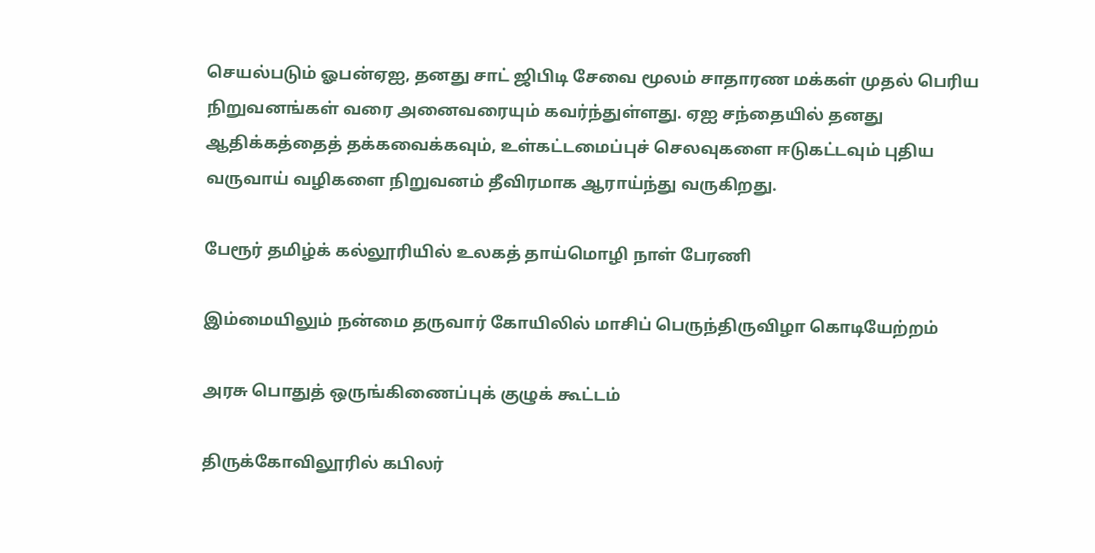செயல்படும் ஓபன்ஏஐ, தனது சாட் ஜிபிடி சேவை மூலம் சாதாரண மக்கள் முதல் பெரிய நிறுவனங்கள் வரை அனைவரையும் கவர்ந்துள்ளது. ஏஐ சந்தையில் தனது ஆதிக்கத்தைத் தக்கவைக்கவும், உள்கட்டமைப்புச் செலவுகளை ஈடுகட்டவும் புதிய வருவாய் வழிகளை நிறுவனம் தீவிரமாக ஆராய்ந்து வருகிறது.

பேரூர் தமிழ்க் கல்லூரியில் உலகத் தாய்மொழி நாள் பேரணி

இம்மையிலும் நன்மை தருவார் கோயிலில் மாசிப் பெருந்திருவிழா கொடியேற்றம்

அரசு பொதுத் ஒருங்கிணைப்புக் குழுக் கூட்டம்

திருக்கோவிலூரில் கபிலர்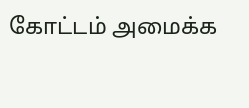கோட்டம் அமைக்க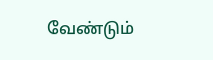வேண்டும்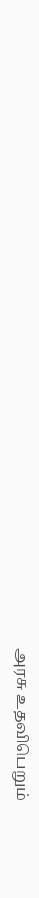அரசு உதவிபெறும்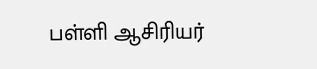பள்ளி ஆசிரியர்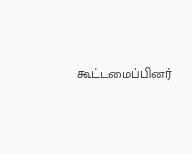கூட்டமைப்பினர்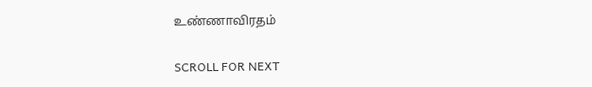உண்ணாவிரதம்

SCROLL FOR NEXT